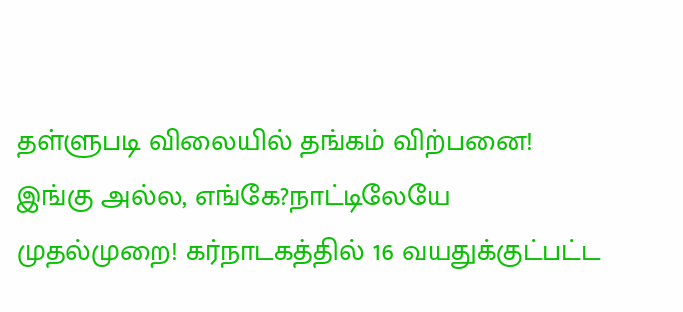தள்ளுபடி விலையில் தங்கம் விற்பனை! இங்கு அல்ல, எங்கே?நாட்டிலேயே முதல்முறை! கர்நாடகத்தில் 16 வயதுக்குட்பட்ட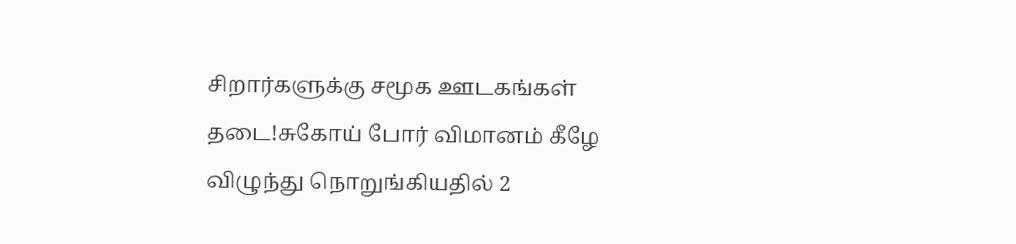சிறார்களுக்கு சமூக ஊடகங்கள் தடை!சுகோய் போர் விமானம் கீழே விழுந்து நொறுங்கியதில் 2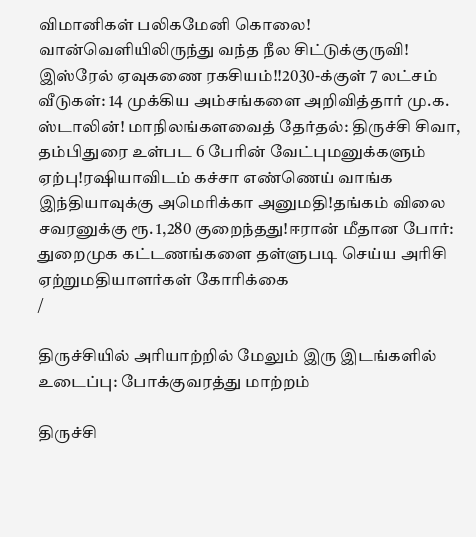விமானிகள் பலிகமேனி கொலை! வான்வெளியிலிருந்து வந்த நீல சிட்டுக்குருவி! இஸ்ரேல் ஏவுகணை ரகசியம்!!2030-க்குள் 7 லட்சம் வீடுகள்: 14 முக்கிய அம்சங்களை அறிவித்தார் மு.க. ஸ்டாலின்! மாநிலங்களவைத் தேர்தல்: திருச்சி சிவா, தம்பிதுரை உள்பட 6 பேரின் வேட்புமனுக்களும் ஏற்பு!ரஷியாவிடம் கச்சா எண்ணெய் வாங்க இந்தியாவுக்கு அமெரிக்கா அனுமதி!தங்கம் விலை சவரனுக்கு ரூ. 1,280 குறைந்தது!ஈரான் மீதான போர்: துறைமுக கட்டணங்களை தள்ளுபடி செய்ய அரிசி ஏற்றுமதியாளர்கள் கோரிக்கை
/

திருச்சியில் அரியாற்றில் மேலும் இரு இடங்களில் உடைப்பு: போக்குவரத்து மாற்றம்

திருச்சி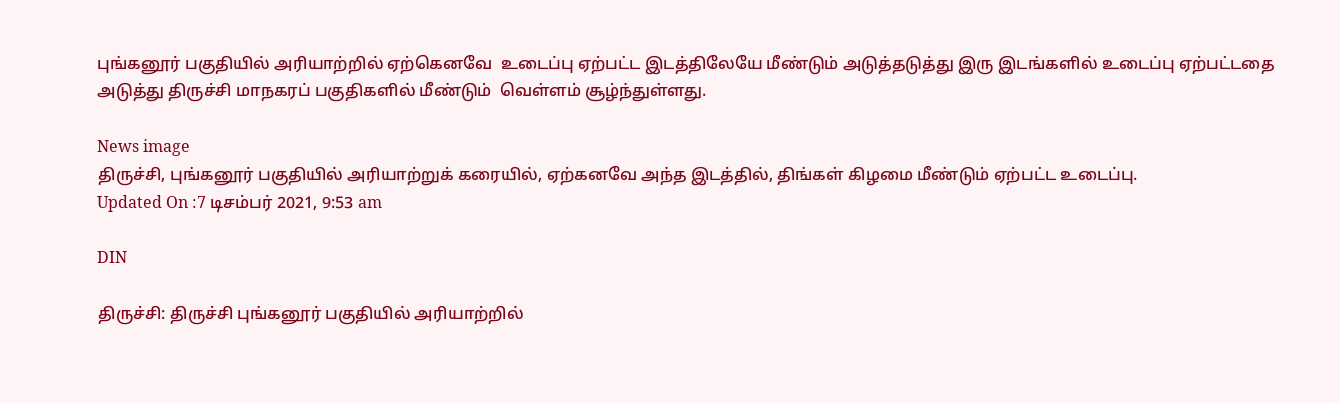புங்கனூர் பகுதியில் அரியாற்றில் ஏற்கெனவே  உடைப்பு ஏற்பட்ட இடத்திலேயே மீண்டும் அடுத்தடுத்து இரு இடங்களில் உடைப்பு ஏற்பட்டதை அடுத்து திருச்சி மாநகரப் பகுதிகளில் மீண்டும்  வெள்ளம் சூழ்ந்துள்ளது.

News image
திருச்சி, புங்கனூர் பகுதியில் அரியாற்றுக் கரையில், ஏற்கனவே அந்த இடத்தில், திங்கள் கிழமை மீண்டும் ஏற்பட்ட உடைப்பு.
Updated On :7 டிசம்பர் 2021, 9:53 am

DIN

திருச்சி: திருச்சி புங்கனூர் பகுதியில் அரியாற்றில்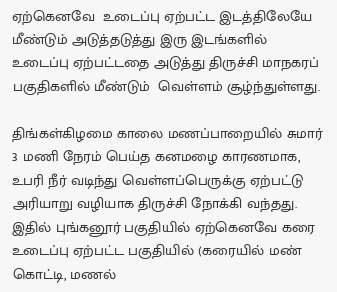ஏற்கெனவே  உடைப்பு ஏற்பட்ட இடத்திலேயே மீண்டும் அடுத்தடுத்து இரு இடங்களில் உடைப்பு ஏற்பட்டதை அடுத்து திருச்சி மாநகரப் பகுதிகளில் மீண்டும்  வெள்ளம் சூழ்ந்துள்ளது.

திங்கள்கிழமை காலை மணப்பாறையில் சுமார் 3 மணி நேரம் பெய்த கனமழை காரணமாக, உபரி நீர் வடிந்து வெள்ளப்பெருக்கு ஏற்பட்டு அரியாறு வழியாக திருச்சி நோக்கி வந்தது. இதில் புங்கனூர் பகுதியில் ஏற்கெனவே கரை உடைப்பு ஏற்பட்ட பகுதியில் (கரையில் மண் கொட்டி, மணல்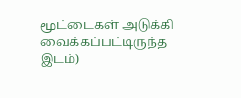மூட்டைகள் அடுக்கி வைக்கப்பட்டிருந்த இடம்)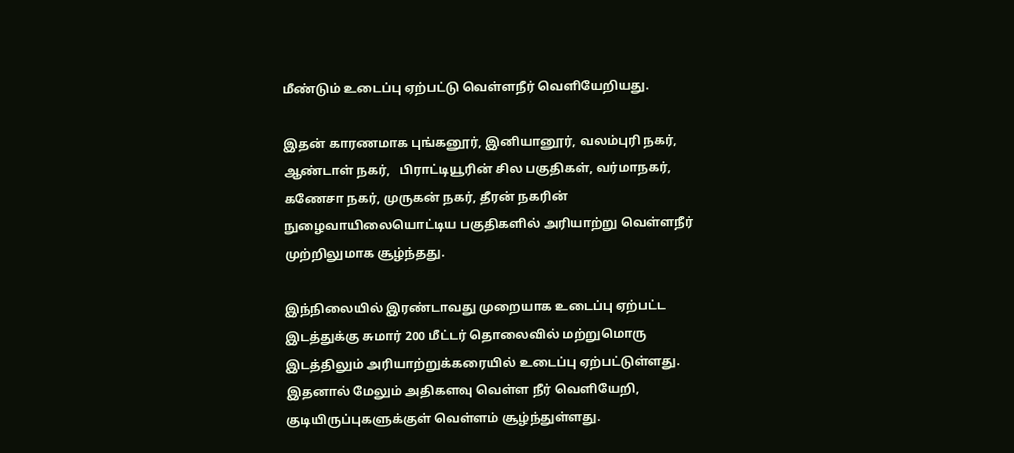மீண்டும் உடைப்பு ஏற்பட்டு வெள்ளநீர் வெளியேறியது.

இதன் காரணமாக புங்கனூர், இனியானூர், வலம்புரி நகர், ஆண்டாள் நகர்,   பிராட்டியூரின் சில பகுதிகள், வர்மாநகர், கணேசா நகர், முருகன் நகர், தீரன் நகரின் நுழைவாயிலையொட்டிய பகுதிகளில் அரியாற்று வெள்ளநீர் முற்றிலுமாக சூழ்ந்தது.

இந்நிலையில் இரண்டாவது முறையாக உடைப்பு ஏற்பட்ட இடத்துக்கு சுமார் 200 மீட்டர் தொலைவில் மற்றுமொரு இடத்திலும் அரியாற்றுக்கரையில் உடைப்பு ஏற்பட்டுள்ளது. இதனால் மேலும் அதிகளவு வெள்ள நீர் வெளியேறி, குடியிருப்புகளுக்குள் வெள்ளம் சூழ்ந்துள்ளது.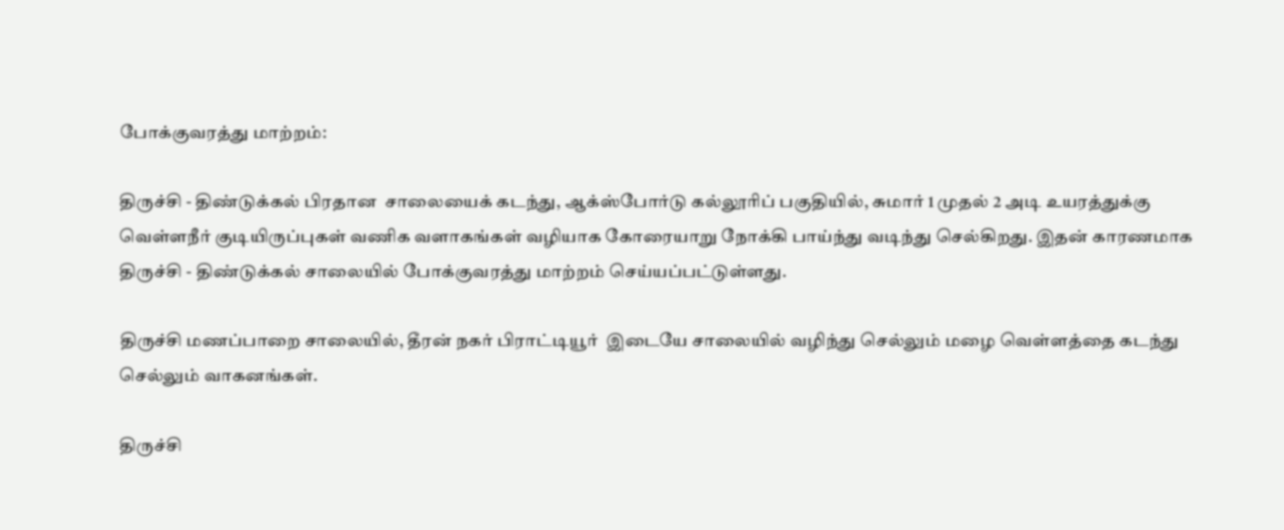போக்குவரத்து மாற்றம்:

திருச்சி - திண்டுக்கல் பிரதான  சாலையைக் கடந்து, ஆக்ஸ்போர்டு கல்லூரிப் பகுதியில், சுமார் 1 முதல் 2 அடி உயரத்துக்கு வெள்ளநீர் குடியிருப்புகள் வணிக வளாகங்கள் வழியாக கோரையாறு நோக்கி பாய்ந்து வடிந்து செல்கிறது. இதன் காரணமாக திருச்சி - திண்டுக்கல் சாலையில் போக்குவரத்து மாற்றம் செய்யப்பட்டுள்ளது.

திருச்சி மணப்பாறை சாலையில், தீரன் நகர் பிராட்டியூர்  இடையே சாலையில் வழிந்து செல்லும் மழை வெள்ளத்தை கடந்து செல்லும் வாகனங்கள்.

திருச்சி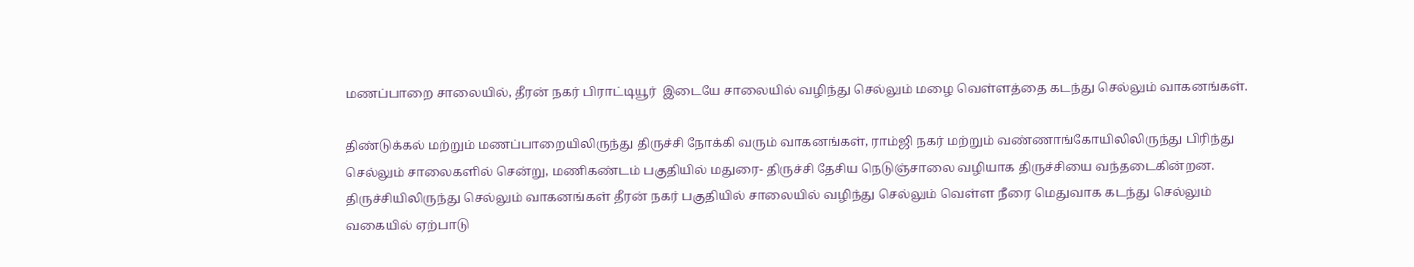மணப்பாறை சாலையில், தீரன் நகர் பிராட்டியூர்  இடையே சாலையில் வழிந்து செல்லும் மழை வெள்ளத்தை கடந்து செல்லும் வாகனங்கள்.

திண்டுக்கல் மற்றும் மணப்பாறையிலிருந்து திருச்சி நோக்கி வரும் வாகனங்கள், ராம்ஜி நகர் மற்றும் வண்ணாங்கோயிலிலிருந்து பிரிந்து செல்லும் சாலைகளில் சென்று, மணிகண்டம் பகுதியில் மதுரை- திருச்சி தேசிய நெடுஞ்சாலை வழியாக திருச்சியை வந்தடைகின்றன. திருச்சியிலிருந்து செல்லும் வாகனங்கள் தீரன் நகர் பகுதியில் சாலையில் வழிந்து செல்லும் வெள்ள நீரை மெதுவாக கடந்து செல்லும் வகையில் ஏற்பாடு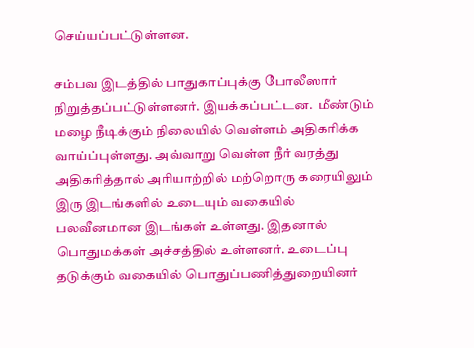செய்யப்பட்டுள்ளன.

சம்பவ இடத்தில் பாதுகாப்புக்கு போலீஸார் நிறுத்தப்பட்டுள்ளனர். இயக்கப்பட்டன.  மீண்டும் மழை நீடிக்கும் நிலையில் வெள்ளம் அதிகரிக்க வாய்ப்புள்ளது. அவ்வாறு வெள்ள நீர் வரத்து அதிகரித்தால் அரியாற்றில் மற்றொரு கரையிலும் இரு இடங்களில் உடையும் வகையில் பலவீனமான இடங்கள் உள்ளது. இதனால் பொதுமக்கள் அச்சத்தில் உள்ளனர். உடைப்பு தடுக்கும் வகையில் பொதுப்பணித்துறையினர்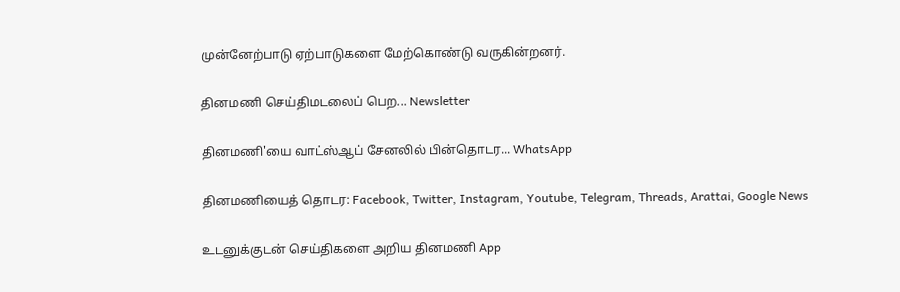முன்னேற்பாடு ஏற்பாடுகளை மேற்கொண்டு வருகின்றனர்.

தினமணி செய்திமடலைப் பெற... Newsletter

தினமணி'யை வாட்ஸ்ஆப் சேனலில் பின்தொடர... WhatsApp

தினமணியைத் தொடர: Facebook, Twitter, Instagram, Youtube, Telegram, Threads, Arattai, Google News

உடனுக்குடன் செய்திகளை அறிய தினமணி App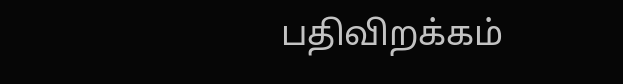பதிவிறக்கம்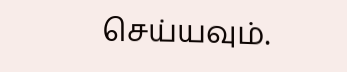செய்யவும்.